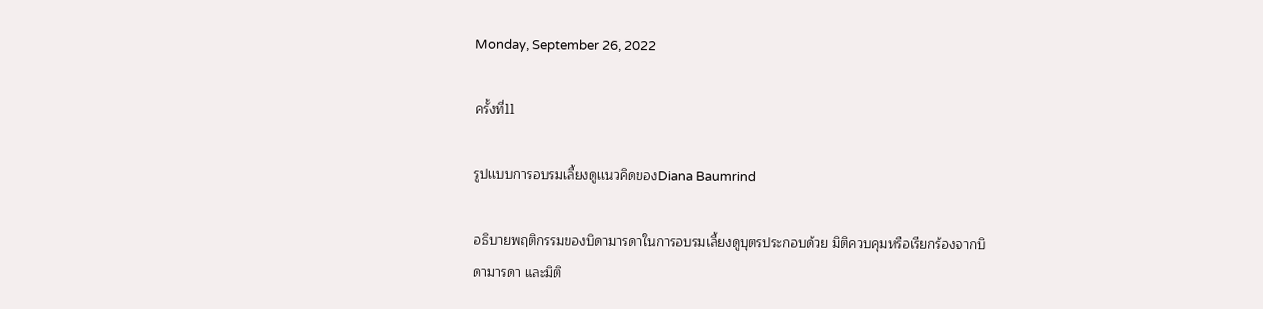Monday, September 26, 2022

ครั้งที่11

รูปเเบบการอบรมเลี้ยงดูเเนวคิดของDiana Baumrind

อธิบายพฤติกรรมของบิดามารดาในการอบรมเลี้ยงดูบุตรประกอบด้วย มิติควบคุมหรือเรียกร้องจากบิดามารดา และมิติ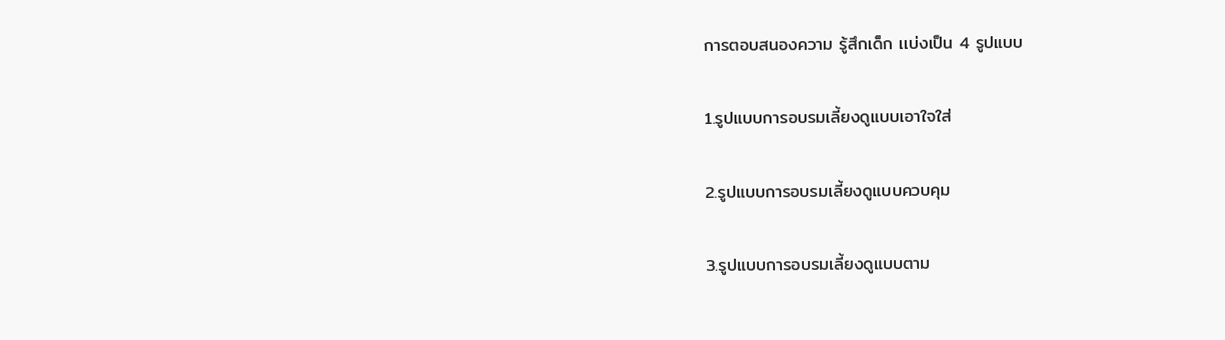การตอบสนองความ รู้สึกเด็ก เเบ่งเป็น 4 รูปแบบ

1.รูปแบบการอบรมเลี้ยงดูแบบเอาใจใส่

2.รูปแบบการอบรมเลี้ยงดูแบบควบคุม

3.รูปแบบการอบรมเลี้ยงดูแบบตาม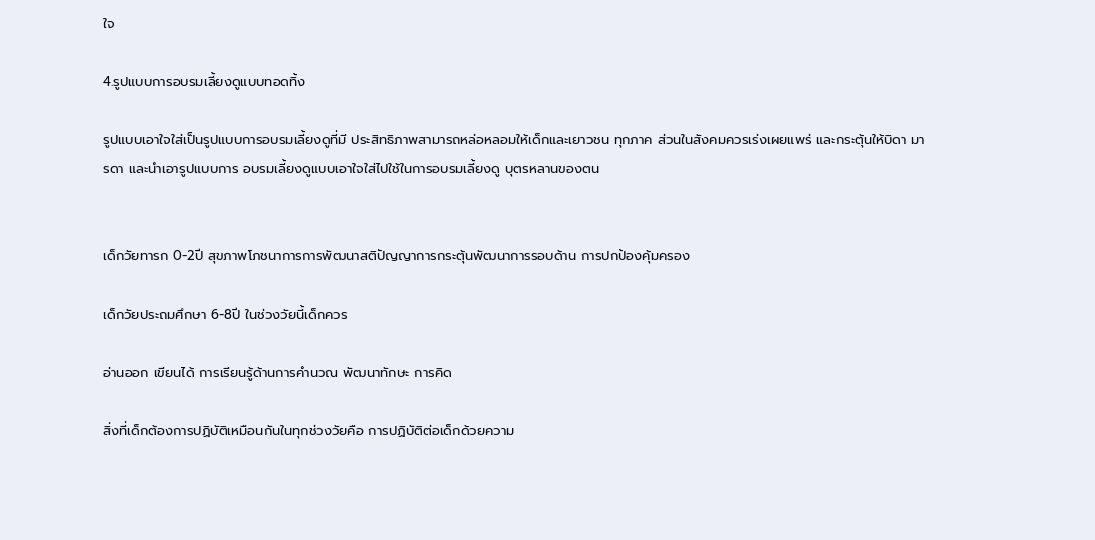ใจ

4.รูปแบบการอบรมเลี้ยงดูแบบทอดทิ้ง

รูปแบบเอาใจใส่เป็นรูปแบบการอบรมเลี้ยงดูที่มี ประสิทธิภาพสามารถหล่อหลอมให้เด็กและเยาวชน ทุกภาค ส่วนในสังคมควรเร่งเผยแพร่ และกระตุ้นให้บิดา มารดา และนําเอารูปแบบการ อบรมเลี้ยงดูแบบเอาใจใส่ไปใช้ในการอบรมเลี้ยงดู บุตรหลานของตน


เด็กวัยทารก 0-2ปี สุขภาพโภชนาการการพัฒนาสติปัญญาการกระตุ้นพัฒนาการรอบด้าน การปกป้องคุ้มครอง

เด็กวัยประถมศึกษา 6-8ปี ในช่วงวัยนี้เด็กควร

อ่านออก เขียนได้ การเรียนรู้ด้านการคำนวณ พัฒนาทักษะ การคิด

สิ่งที่เด็กต้องการปฏิบัติเหมือนกันในทุกช่วงวัยคือ การปฏิบัติต่อเด็กด้วยความ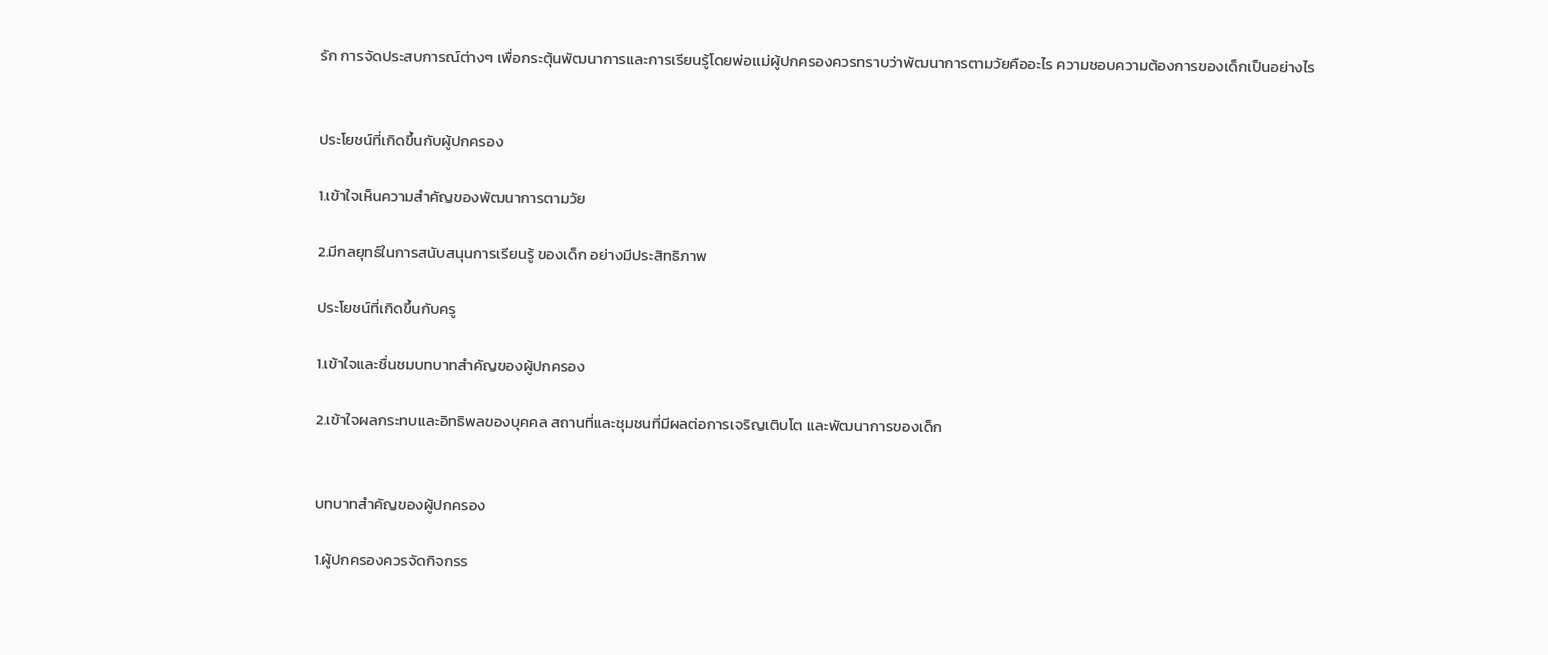รัก การจัดประสบการณ์ต่างๆ เพื่อกระตุ้นพัฒนาการและการเรียนรู้โดยพ่อเเม่ผู้ปกครองควรทราบว่าพัฒนาการตามวัยคืออะไร ความชอบความต้องการของเด็กเป็นอย่างไร


ประโยชน์ที่เกิดขึ้นกับผู้ปกครอง

1.เข้าใจเห็นความสำคัญของพัฒนาการตามวัย

2.มีกลยุทธ์ในการสนับสนุนการเรียนรู้ ของเด็ก อย่างมีประสิทธิภาพ

ประโยชน์ที่เกิดขึ้นกับครู

1.เข้าใจและชื่นชมบทบาทสำคัญของผู้ปกครอง

2.เข้าใจผลกระทบและอิทธิพลของบุคคล สถานที่และชุมชนที่มีผลต่อการเจริญเติบโต และพัฒนาการของเด็ก


บทบาทสำคัญของผู้ปกครอง

1.ผู้ปกครองควรจัดกิจกรร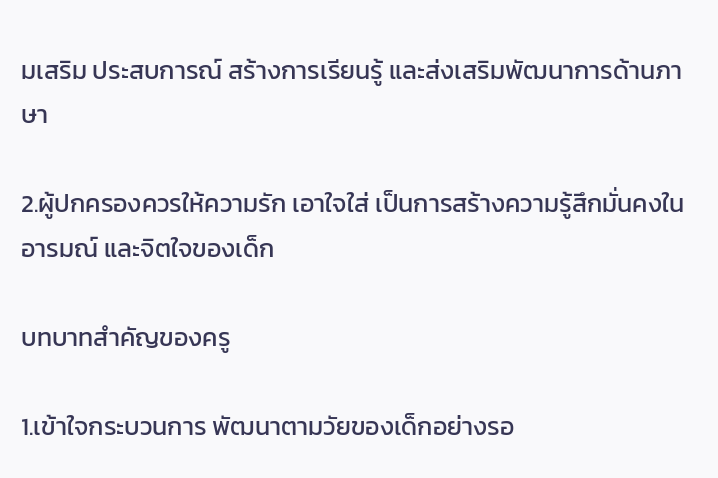มเสริม ประสบการณ์ สร้างการเรียนรู้ และส่งเสริมพัฒนาการด้านภาษา

2.ผู้ปกครองควรให้ความรัก เอาใจใส่ เป็นการสร้างความรู้สึกมั่นคงในอารมณ์ และจิตใจของเด็ก

บทบาทสำคัญของครู

1.เข้าใจกระบวนการ พัฒนาตามวัยของเด็กอย่างรอ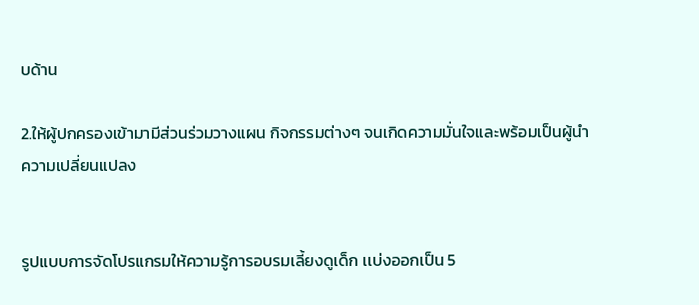บด้าน

2.ให้ผู้ปกครองเข้ามามีส่วนร่วมวางแผน กิจกรรมต่างๆ จนเกิดความมั่นใจและพร้อมเป็นผู้นำความเปลี่ยนแปลง


รูปแบบการจัดโปรแกรมให้ความรู้การอบรมเลี้ยงดูเด็ก เเบ่งออกเป็น 5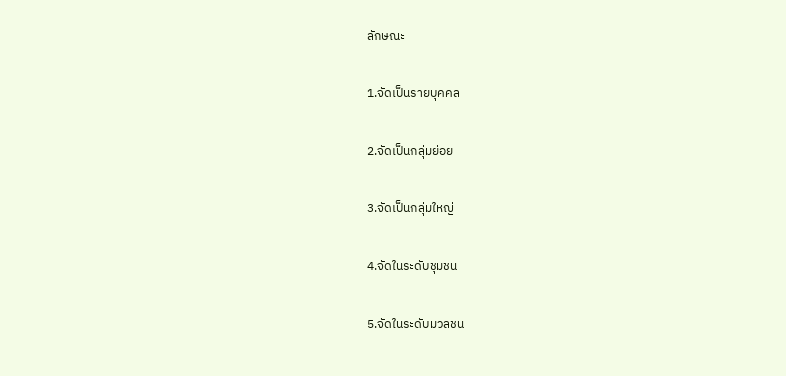ลักษณะ

1.จัดเป็นรายบุคคล

2.จัดเป็นกลุ่มย่อย

3.จัดเป็นกลุ่มใหญ่

4.จัดในระดับชุมชน

5.จัดในระดับมวลชน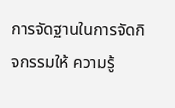การจัดฐานในการจัดกิจกรรมให้ ความรู้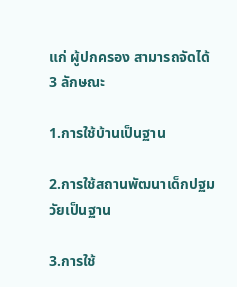แก่ ผู้ปกครอง สามารถจัดได้ 3 ลักษณะ

1.การใช้บ้านเป็นฐาน

2.การใช้สถานพัฒนาเด็กปฐมวัยเป็นฐาน

3.การใช้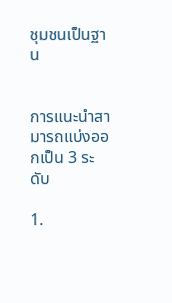ชุมชนเป็นฐาน


การแนะนำสามารถแบ่งออกเป็น 3 ระดับ

1.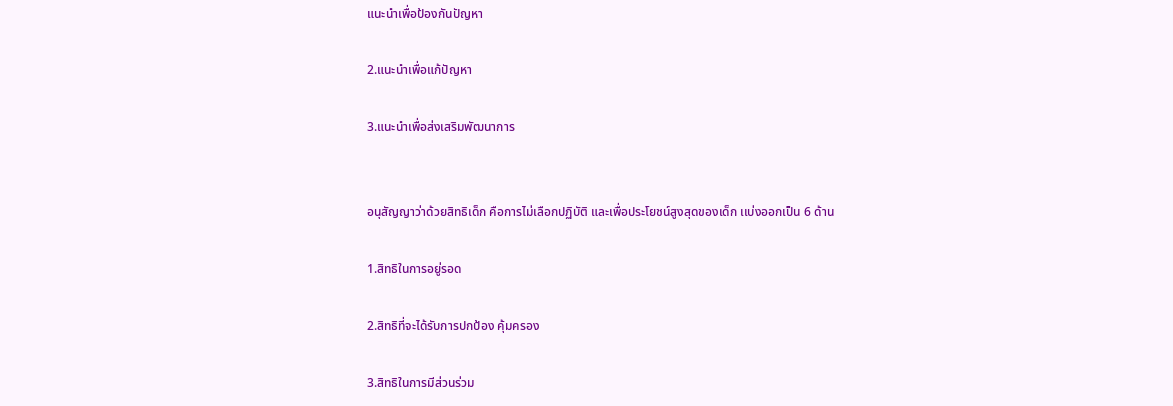แนะนำเพื่อป้องกันปัญหา

2.แนะนำเพื่อแก้ปัญหา

3.แนะนำเพื่อส่งเสริมพัฒนาการ


อนุสัญญาว่าด้วยสิทธิเด็ก คือการไม่เลือกปฏิบัติ และเพื่อประโยชน์สูงสุดของเด็ก เเบ่งออกเป็น 6 ด้าน

1.สิทธิในการอยู่รอด

2.สิทธิที่จะได้รับการปกป้อง คุ้มครอง

3.สิทธิในการมีส่วนร่วม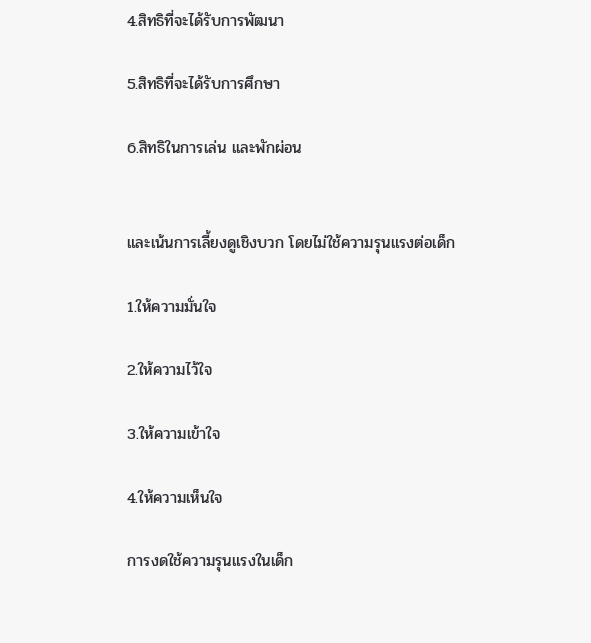4.สิทธิที่จะได้รับการพัฒนา

5.สิทธิที่จะได้รับการศึกษา

6.สิทธิในการเล่น เเละพักผ่อน


และเน้นการเลี้ยงดูเชิงบวก โดยไม่ใช้ความรุนแรงต่อเด็ก

1.ให้ความมั่นใจ

2.ให้ความไว้ใจ

3.ให้ความเข้าใจ

4.ให้ความเห็นใจ

การงดใช้ความรุนแรงในเด็ก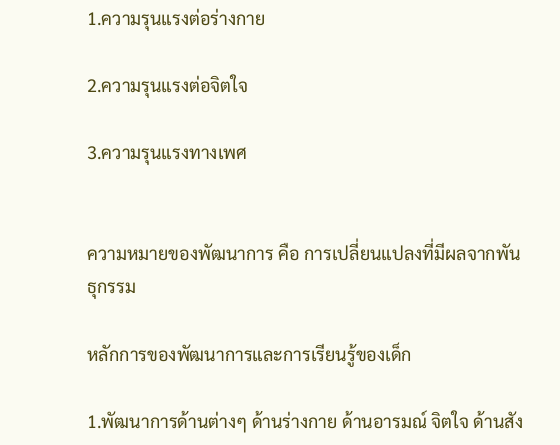1.ความรุนแรงต่อร่างกาย

2.ความรุนแรงต่อจิตใจ

3.ความรุนแรงทางเพศ


ความหมายของพัฒนาการ คือ การเปลี่ยนแปลงที่มีผลจากพันธุกรรม

หลักการของพัฒนาการและการเรียนรู้ของเด็ก

1.พัฒนาการด้านต่างๆ ด้านร่างกาย ด้านอารมณ์ จิตใจ ด้านสัง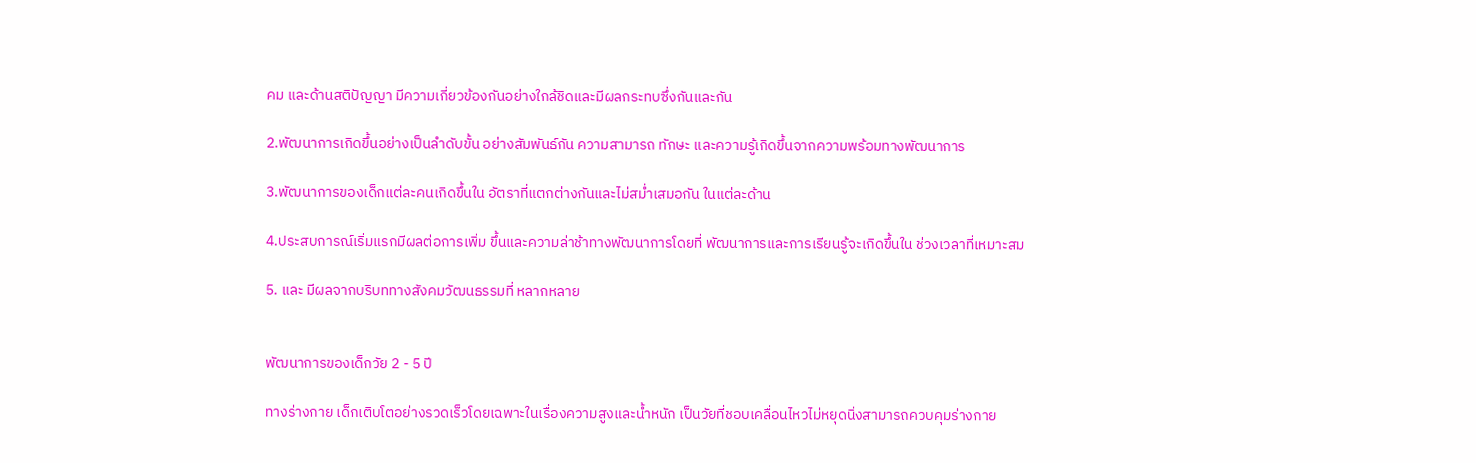คม และด้านสติปัญญา มีความเกี่ยวข้องกันอย่างใกล้ชิดและมีผลกระทบซึ่งกันและกัน

2.พัฒนาการเกิดขึ้นอย่างเป็นลำดับขั้น อย่างสัมพันธ์กัน ความสามารถ ทักษะ และความรู้เกิดขึ้นจากความพร้อมทางพัฒนาการ

3.พัฒนาการของเด็กแต่ละคนเกิดขึ้นใน อัตราที่แตกต่างกันและไม่สม่ำเสมอกัน ในแต่ละด้าน

4.ประสบการณ์เริ่มแรกมีผลต่อการเพิ่ม ขึ้นและความล่าช้าทางพัฒนาการโดยที่ พัฒนาการและการเรียนรู้จะเกิดขึ้นใน ช่วงเวลาที่เหมาะสม

5. และ มีผลจากบริบททางสังคมวัฒนธรรมที่ หลากหลาย


พัฒนาการของเด็กวัย 2 - 5 ปี

ทางร่างกาย เด็กเติบโตอย่างรวดเร็วโดยเฉพาะในเรื่องความสูงและน้ำหนัก เป็นวัยที่ชอบเคลื่อนไหวไม่หยุดนิ่งสามารถควบคุมร่างกาย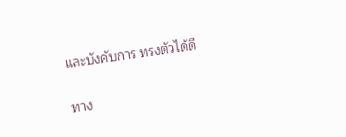และบังคับการ ทรงตัวได้ดี

ทาง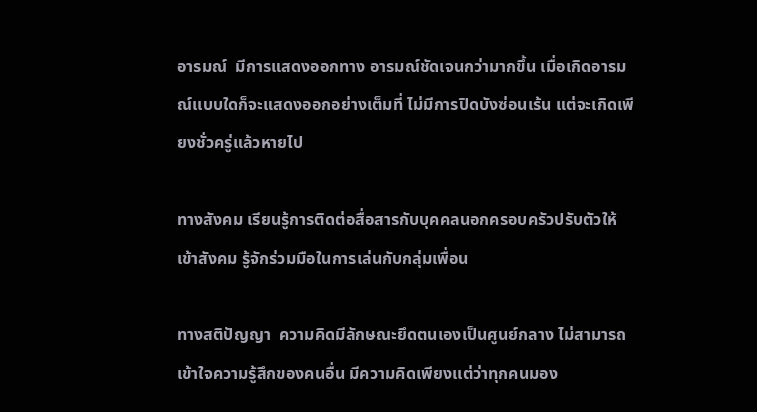อารมณ์  มีการแสดงออกทาง อารมณ์ชัดเจนกว่ามากขึ้น เมื่อเกิดอารมณ์เเบบใดก็จะแสดงออกอย่างเต็มที่ ไม่มีการปิดบังซ่อนเร้น แต่จะเกิดเพียงชั่วครู่แล้วหายไป

ทางสังคม เรียนรู้การติดต่อสื่อสารกับบุคคลนอกครอบครัวปรับตัวให้เข้าสังคม รู้จักร่วมมือในการเล่นกับกลุ่มเพื่อน

ทางสติปัญญา  ความคิดมีลักษณะยึดตนเองเป็นศูนย์กลาง ไม่สามารถเข้าใจความรู้สึกของคนอื่น มีความคิดเพียงเเต่ว่าทุกคนมอง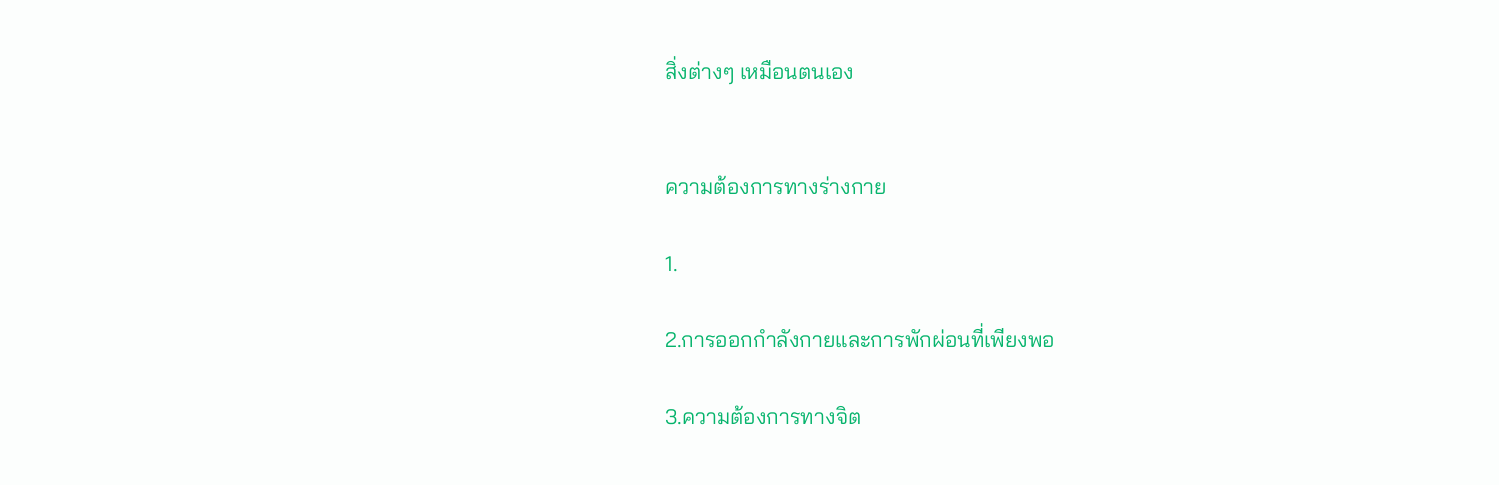สิ่งต่างๆ เหมือนตนเอง


ความต้องการทางร่างกาย

1.

2.การออกกำลังกายและการพักผ่อนที่เพียงพอ

3.ความต้องการทางจิต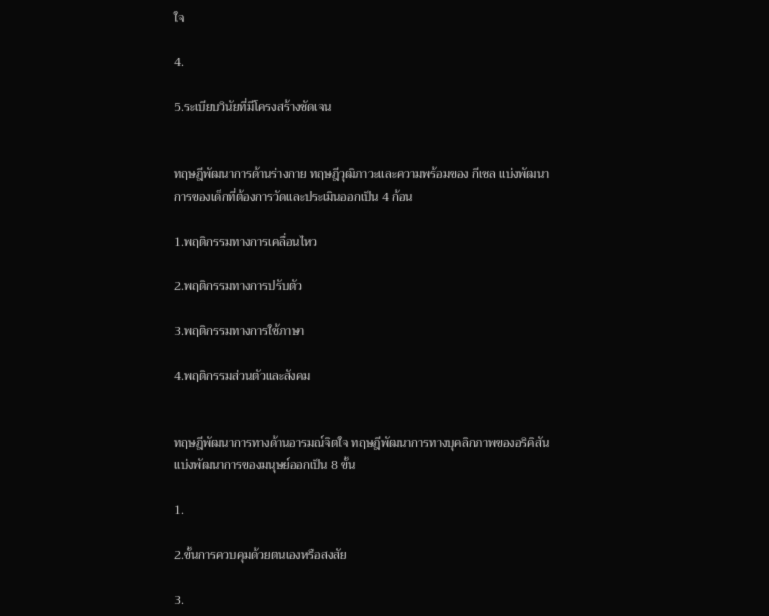ใจ

4.

5.ระเบียบวินัยที่มีโครงสร้างชัดเจน


ทฤษฎีพัฒนาการด้านร่างกาย ทฤษฎีวุฒิภาวะและความพร้อมของ กีเซล แบ่งพัฒนาการของเด็กที่ต้องการวัดและประเมินออกเป็น 4 ก้อน

1.พฤติกรรมทางการเคลื่อนไหว

2.พฤติกรรมทางการปรับตัว

3.พฤติกรรมทางการใช้ภาษา

4.พฤติกรรมส่วนตัวและสังคม


ทฤษฎีพัฒนาการทางด้านอารมณ์จิตใจ ทฤษฎีพัฒนาการทางบุคลิกภาพของอริคิสัน เเบ่งพัฒนาการของมนุษย์ออกเป็น 8 ขั้น

1.

2.ขั้นการควบคุมด้วยตนเองหรือสงสัย

3.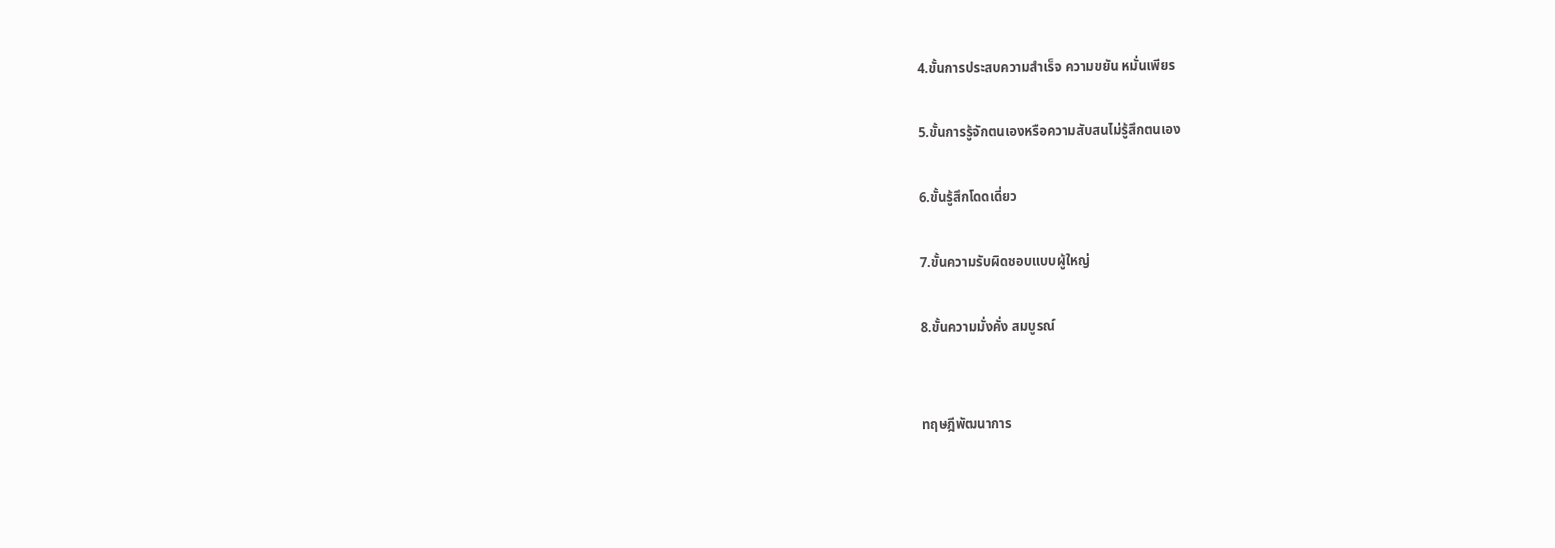4.ขั้นการประสบความสำเร็จ ความขยัน หมั่นเพียร

5.ขั้นการรู้จักตนเองหรือความสับสนไม่รู้สึกตนเอง

6.ขั้นรู้สึกโดดเดี่ยว

7.ขั้นความรับผิดชอบแบบผู้ใหญ่

8.ขั้นความมั่งคั่ง สมบูรณ์


ทฤษฎีพัฒนาการ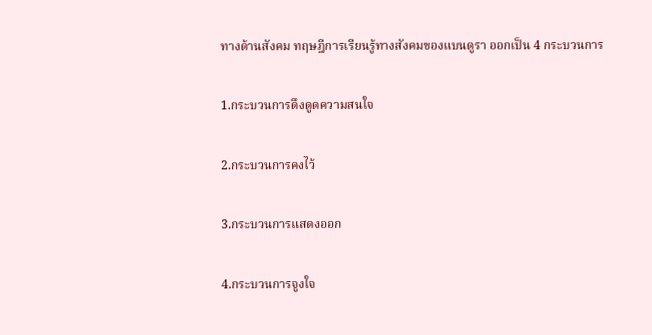ทางด้านสังคม ทฤษฎีการเรียนรู้ทางสังคมของแบนดูรา ออกเป็น 4 กระบวนการ

1.กระบวนการดึงดูดความสนใจ

2.กระบวนการคงไว้

3.กระบวนการแสดงออก

4.กระบวนการจูงใจ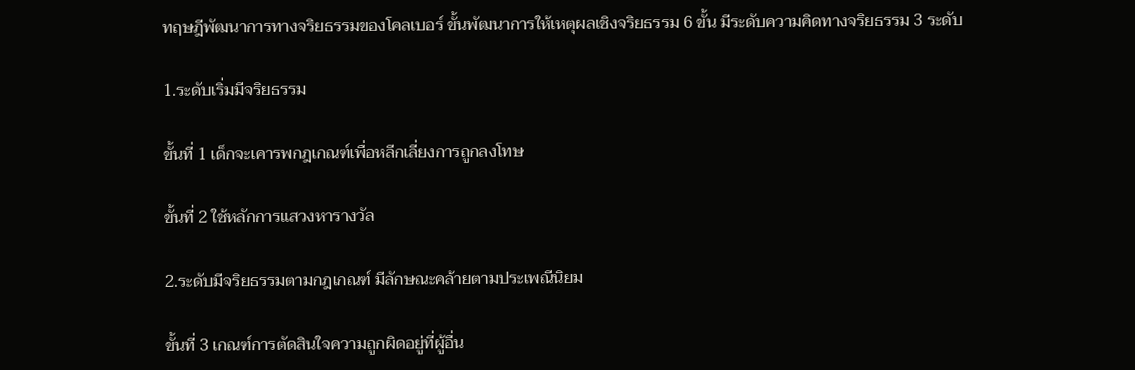ทฤษฎีพัฒนาการทางจริยธรรมของโคลเบอร์ ขั้นพัฒนาการให้เหตุผลเชิงจริยธรรม 6 ขั้น มีระดับความคิดทางจริยธรรม 3 ระดับ

1.ระดับเริ่มมีจริยธรรม

ขั้นที่ 1 เด็กจะเคารพกฎเกณฑ์เพื่อหลีกเลี่ยงการถูกลงโทษ

ขั้นที่ 2 ใช้หลักการแสวงหารางวัล

2.ระดับมีจริยธรรมตามกฎเกณฑ์ มีลักษณะคล้ายตามประเพณีนิยม

ขั้นที่ 3 เกณฑ์การตัดสินใจความถูกผิดอยู่ที่ผู้อื่น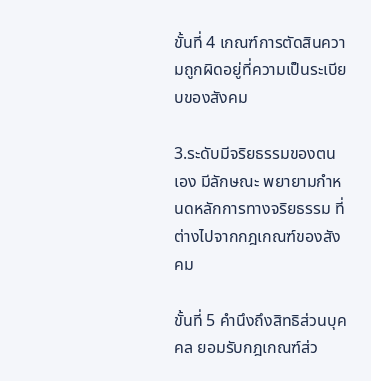ขั้นที่ 4 เกณฑ์การตัดสินความถูกผิดอยู่ที่ความเป็นระเบียบของสังคม

3.ระดับมีจริยธรรมของตนเอง มีลักษณะ พยายามกำหนดหลักการทางจริยธรรม ที่ต่างไปจากกฎเกณฑ์ของสังคม

ขั้นที่ 5 คำนึงถึงสิทธิส่วนบุคคล ยอมรับกฎเกณฑ์ส่ว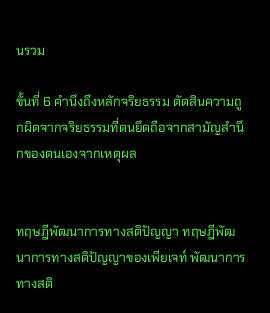นรวม

ขั้นที่ 6 คำนึงถึงหลักจริยธรรม ตัดสินความถูกผิดจากจริยธรรมที่ตนยึดถือจากสามัญสำนึกของตนเองจากเหตุผล


ทฤษฎีพัฒนาการทางสติปัญญา ทฤษฎีพัฒนาการทางสติปัญญาของเพียเจท์ พัฒนาการทางสติ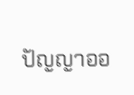ปัญญาออ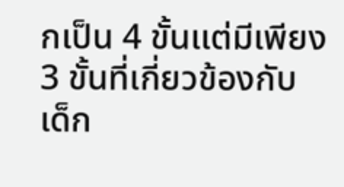กเป็น 4 ขั้นเเต่มีเพียง 3 ขั้นที่เกี่ยวข้องกับเด็ก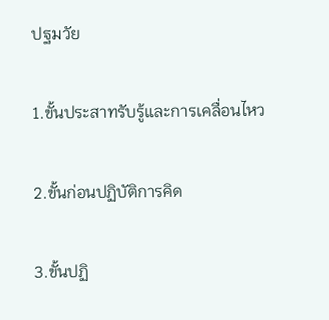ปฐมวัย

1.ขั้นประสาทรับรู้และการเคลื่อนไหว

2.ขั้นก่อนปฏิบัติการคิด

3.ขั้นปฏิ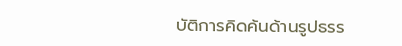บัติการคิดค้นด้านรูปธรร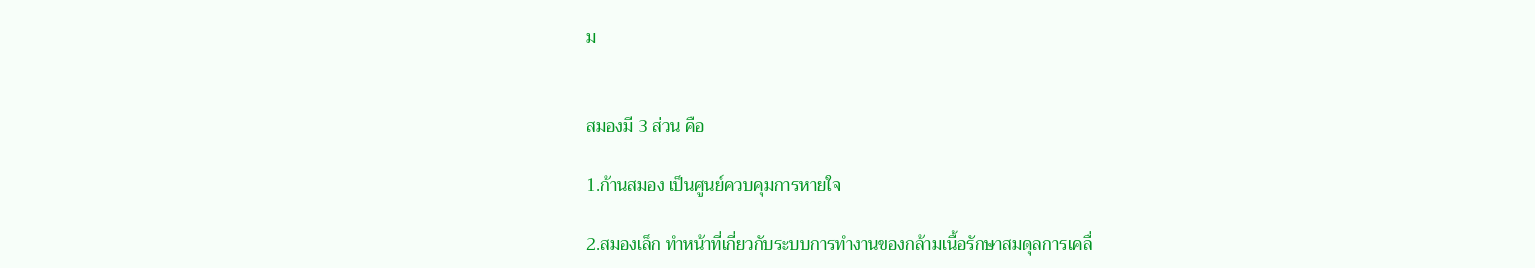ม


สมองมี 3 ส่วน คือ

1.ก้านสมอง เป็นศูนย์ควบคุมการหายใจ

2.สมองเล็ก ทำหน้าที่เกี่ยวกับระบบการทำงานของกล้ามเนื้อรักษาสมดุลการเคลื่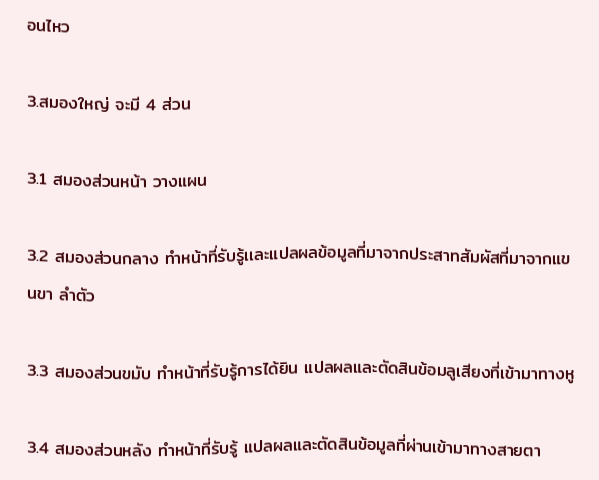อนไหว

3.สมองใหญ่ จะมี 4 ส่วน

3.1 สมองส่วนหน้า วางแผน

3.2 สมองส่วนกลาง ทำหน้าที่รับรู้เเละแปลผลข้อมูลที่มาจากประสาทสัมผัสที่มาจากแขนขา ลำตัว

3.3 สมองส่วนขมับ ทำหน้าที่รับรู้การได้ยิน แปลผลและตัดสินข้อมลูเสียงที่เข้ามาทางหู

3.4 สมองส่วนหลัง ทำหน้าที่รับรู้ แปลผลและตัดสินข้อมูลที่ผ่านเข้ามาทางสายตา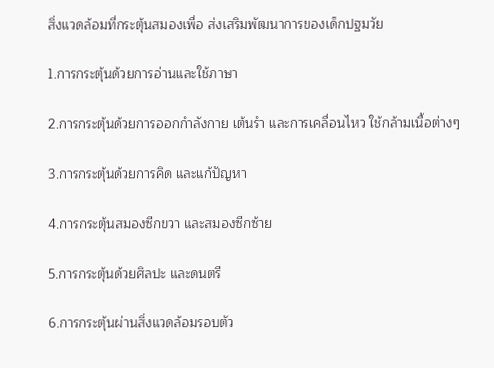สิ่งแวดล้อมที่กระตุ้นสมองเพื่อ ส่งเสริมพัฒนาการของเด็กปฐมวัย

1.การกระตุ้นด้วยการอ่านและใช้ภาษา

2.การกระตุ้นด้วยการออกกำลังกาย เต้นรำ และการเคลื่อนไหว ใช้กล้ามเนื้อต่างๆ

3.การกระตุ้นด้วยการคิด และแก้ปัญหา

4.การกระตุ้นสมองซีกขวา และสมองซีกซ้าย

5.การกระตุ้นด้วยศิลปะ และดนตรี

6.การกระตุ้นผ่านสิ่งแวดล้อมรอบตัว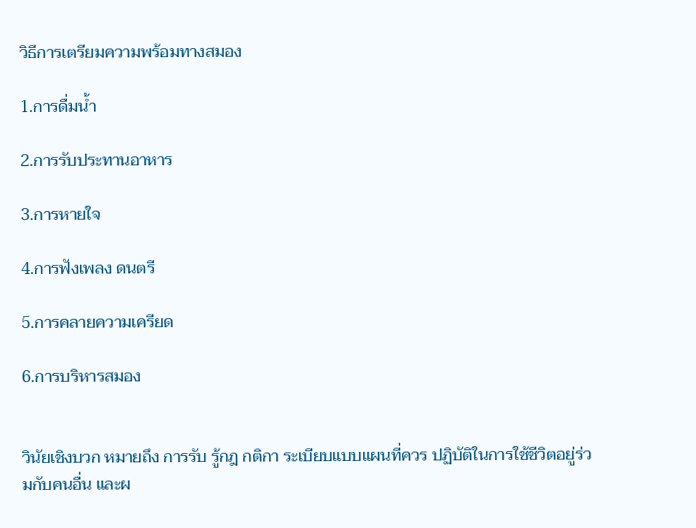วิธีการเตรียมความพร้อมทางสมอง

1.การดื่มน้ำ

2.การรับประทานอาหาร

3.การหายใจ

4.การฟังเพลง ดนตรี

5.การคลายความเครียด

6.การบริหารสมอง


วินัยเชิงบวก หมายถึง การรับ รู้กฎ กติกา ระเบียบแบบแผนที่ควร ปฏิบัติในการใช้ชีวิตอยู่ร่วมกับคนอื่น และผ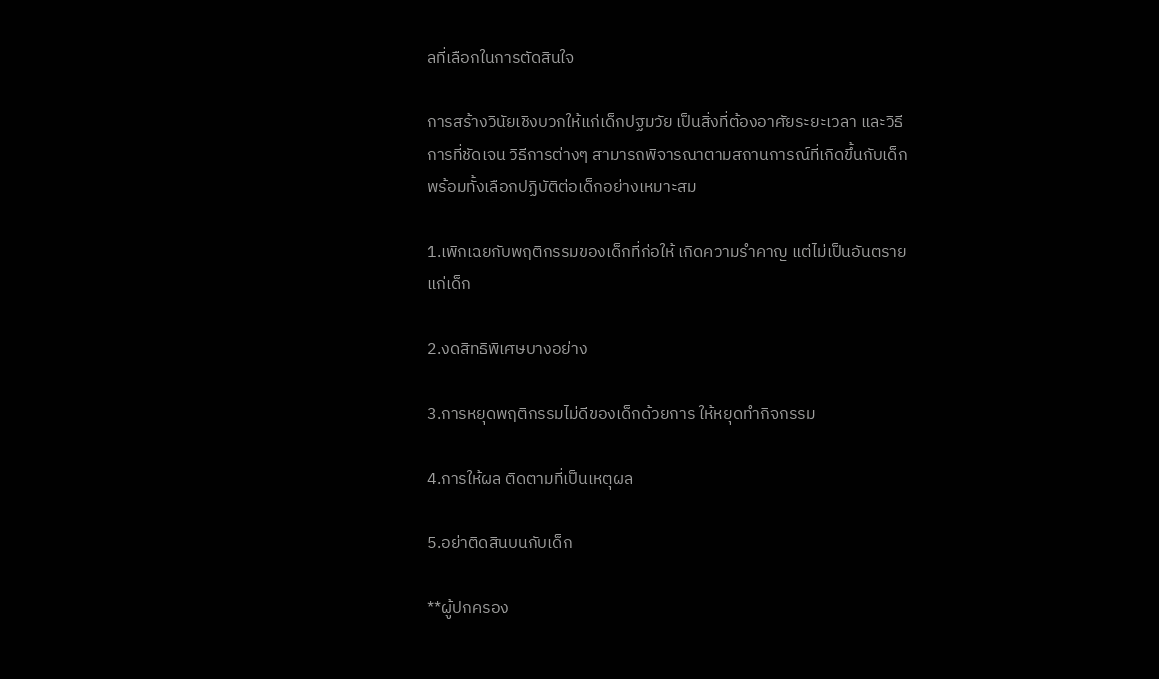ลที่เลือกในการตัดสินใจ

การสร้างวินัยเชิงบวกให้แก่เด็กปฐมวัย เป็นสิ่งที่ต้องอาศัยระยะเวลา และวิธีการที่ชัดเจน วิธีการต่างๆ สามารถพิจารณาตามสถานการณ์ที่เกิดขึ้นกับเด็ก พร้อมทั้งเลือกปฏิบัติต่อเด็กอย่างเหมาะสม

1.เพิกเฉยกับพฤติกรรมของเด็กที่ก่อให้ เกิดความรำคาญ แต่ไม่เป็นอันตราย แก่เด็ก

2.งดสิทธิพิเศษบางอย่าง

3.การหยุดพฤติกรรมไม่ดีของเด็กด้วยการ ให้หยุดทำกิจกรรม

4.การให้ผล ติดตามที่เป็นเหตุผล

5.อย่าติดสินบนกับเด็ก

**ผู้ปกครอง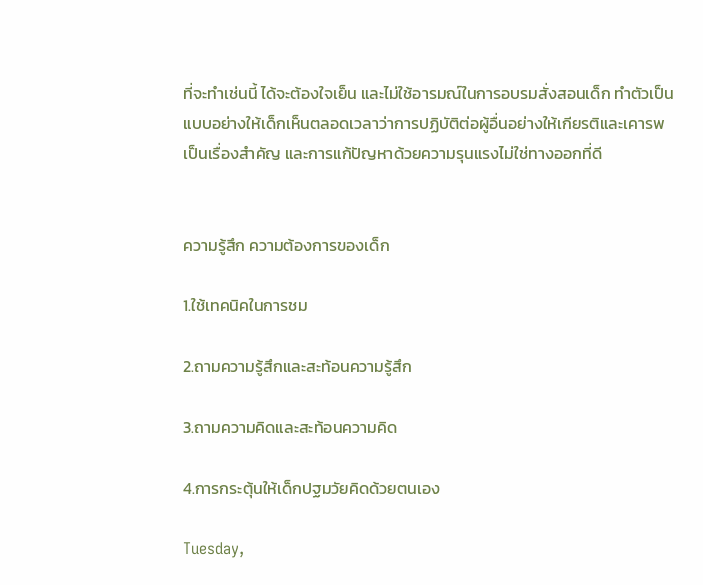ที่จะทำเช่นนี้ ได้จะต้องใจเย็น และไม่ใช้อารมณ์ในการอบรมสั่งสอนเด็ก ทำตัวเป็นแบบอย่างให้เด็กเห็นตลอดเวลาว่าการปฏิบัติต่อผู้อื่นอย่างให้เกียรติและเคารพเป็นเรื่องสำคัญ และการแก้ปัญหาด้วยความรุนแรงไม่ใช่ทางออกที่ดี


ความรู้สึก ความต้องการของเด็ก

1.ใช้เทคนิคในการชม

2.ถามความรู้สึกและสะท้อนความรู้สึก

3.ถามความคิดและสะท้อนความคิด

4.การกระตุ้นให้เด็กปฐมวัยคิดด้วยตนเอง

Tuesday,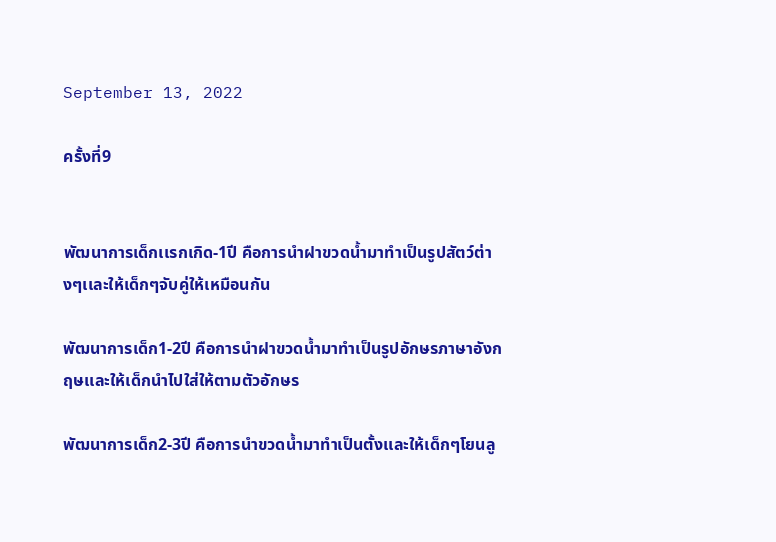September 13, 2022

ครั้งที่9


พัฒนาการเด็กเเรกเกิด-1ปี คือการนำฝาขวดน้ำมาทำเป็นรูปสัตว์ต่างๆเเละให้เด็กๆจับคู่ให้เหมือนกัน

พัฒนาการเด็ก1-2ปี คือการนำฝาขวดน้ำมาทำเป็นรูปอักษรภาษาอังกฤษเเละให้เด็กนำไปใส่ให้ตามตัวอักษร

พัฒนาการเด็ก2-3ปี คือการนำขวดน้ำมาทำเป็นตั้งเเละให้เด็กๆโยนลู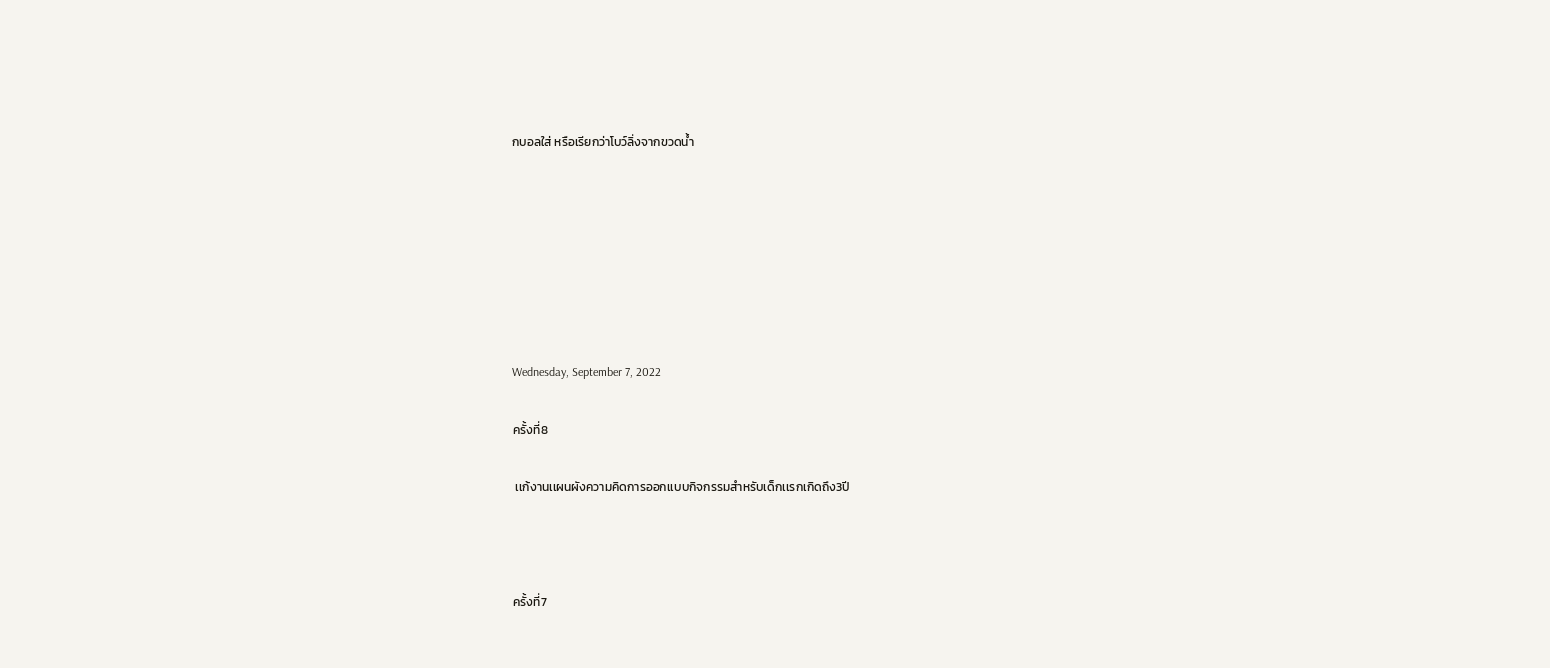กบอลใส่ หรือเรียกว่าโบว์ลิ่งจากขวดน้ำ







Wednesday, September 7, 2022

ครั้งที่8

 เเก้งานเเผนผังความคิดการออกเเบบกิจกรรมสำหรับเด็กเเรกเกิดถึง3ปี



ครั้งที่7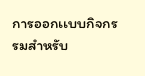การออกเเบบกิจกรรมสำหรับ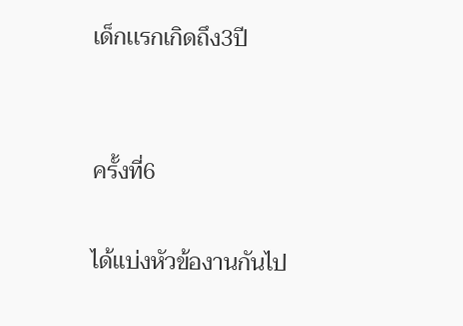เด็กเเรกเกิดถึง3ปี


ครั้งที่6

ได้เเบ่งหัวข้องานกันไป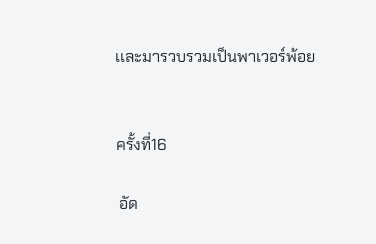เเละมารวบรวมเป็นพาเวอร์พ้อย


ครั้งที่16

 อัด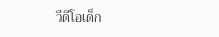วีดีโอเด็ก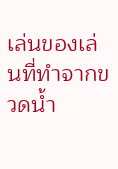เล่นของเล่นที่ทำจากขวดน้ำ